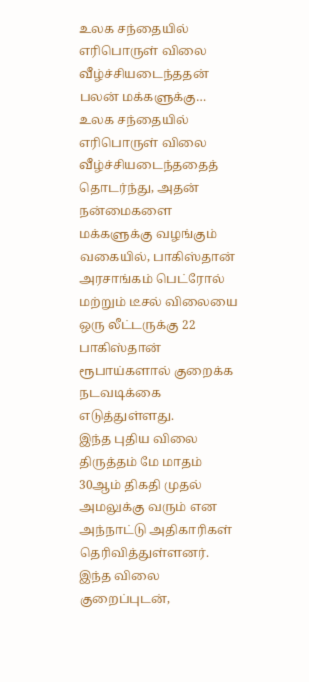உலக சந்தையில் எரிபொருள் விலை வீழ்ச்சியடைந்ததன் பலன் மக்களுக்கு…
உலக சந்தையில் எரிபொருள் விலை வீழ்ச்சியடைந்ததைத் தொடர்ந்து, அதன் நன்மைகளை மக்களுக்கு வழங்கும் வகையில், பாகிஸ்தான் அரசாங்கம் பெட்ரோல் மற்றும் டீசல் விலையை ஒரு லீட்டருக்கு 22 பாகிஸ்தான் ரூபாய்களால் குறைக்க நடவடிக்கை எடுத்துள்ளது.
இந்த புதிய விலை திருத்தம் மே மாதம் 30ஆம் திகதி முதல் அமலுக்கு வரும் என அந்நாட்டு அதிகாரிகள் தெரிவித்துள்ளனர்.
இந்த விலை குறைப்புடன்,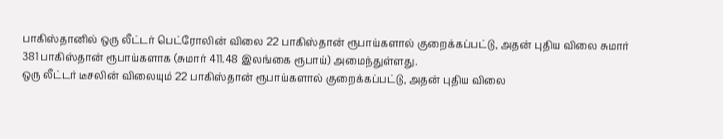பாகிஸ்தானில் ஒரு லீட்டர் பெட்ரோலின் விலை 22 பாகிஸ்தான் ரூபாய்களால் குறைக்கப்பட்டு, அதன் புதிய விலை சுமார் 381 பாகிஸ்தான் ரூபாய்களாக (சுமார் 411.48 இலங்கை ரூபாய்) அமைந்துள்ளது.
ஒரு லீட்டர் டீசலின் விலையும் 22 பாகிஸ்தான் ரூபாய்களால் குறைக்கப்பட்டு, அதன் புதிய விலை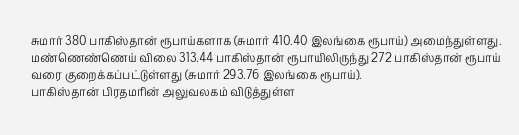சுமார் 380 பாகிஸ்தான் ரூபாய்களாக (சுமார் 410.40 இலங்கை ரூபாய்) அமைந்துள்ளது.
மண்ணெண்ணெய் விலை 313.44 பாகிஸ்தான் ரூபாயிலிருந்து 272 பாகிஸ்தான் ரூபாய் வரை குறைக்கப்பட்டுள்ளது (சுமார் 293.76 இலங்கை ரூபாய்).
பாகிஸ்தான் பிரதமரின் அலுவலகம் விடுத்துள்ள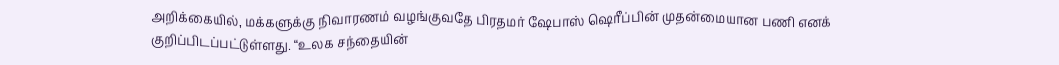அறிக்கையில், மக்களுக்கு நிவாரணம் வழங்குவதே பிரதமர் ஷேபாஸ் ஷெரீப்பின் முதன்மையான பணி எனக் குறிப்பிடப்பட்டுள்ளது. “உலக சந்தையின்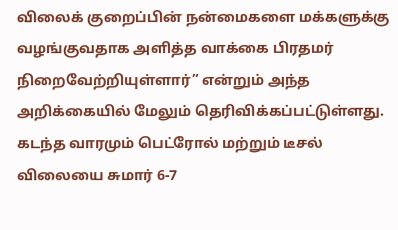விலைக் குறைப்பின் நன்மைகளை மக்களுக்கு வழங்குவதாக அளித்த வாக்கை பிரதமர் நிறைவேற்றியுள்ளார்” என்றும் அந்த அறிக்கையில் மேலும் தெரிவிக்கப்பட்டுள்ளது.
கடந்த வாரமும் பெட்ரோல் மற்றும் டீசல் விலையை சுமார் 6-7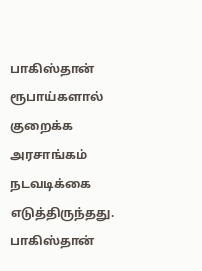பாகிஸ்தான் ரூபாய்களால் குறைக்க அரசாங்கம் நடவடிக்கை எடுத்திருந்தது.
பாகிஸ்தான்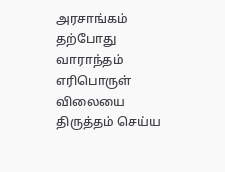அரசாங்கம் தற்போது வாராந்தம் எரிபொருள் விலையை திருத்தம் செய்ய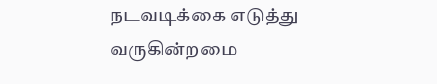நடவடிக்கை எடுத்து வருகின்றமை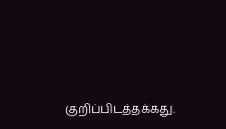குறிப்பிடத்தக்கது.